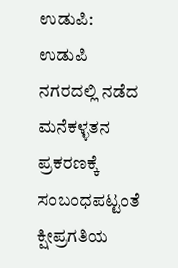ಉಡುಪಿ: ಉಡುಪಿ ನಗರದಲ್ಲಿ ನಡೆದ ಮನೆಕಳ್ಳತನ ಪ್ರಕರಣಕ್ಕೆ ಸಂಬಂಧಪಟ್ಟಂತೆ ಕ್ಷೀಪ್ರಗತಿಯ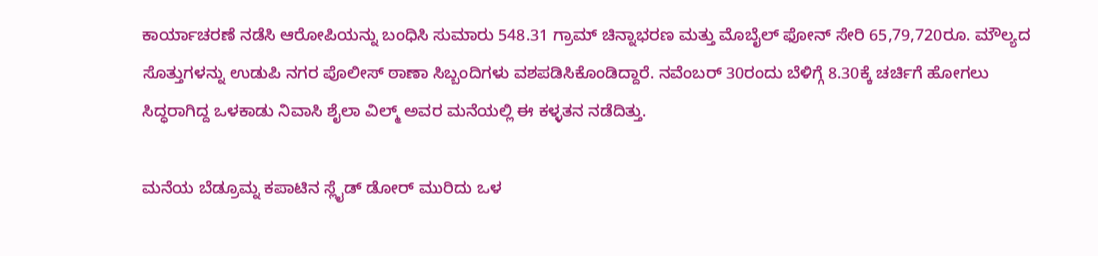ಕಾರ್ಯಾಚರಣೆ ನಡೆಸಿ ಆರೋಪಿಯನ್ನು ಬಂಧಿಸಿ ಸುಮಾರು 548.31 ಗ್ರಾಮ್ ಚಿನ್ನಾಭರಣ ಮತ್ತು ಮೊಬೈಲ್ ಫೋನ್ ಸೇರಿ 65,79,720ರೂ. ಮೌಲ್ಯದ ಸೊತ್ತುಗಳನ್ನು ಉಡುಪಿ ನಗರ ಪೊಲೀಸ್ ಠಾಣಾ ಸಿಬ್ಬಂದಿಗಳು ವಶಪಡಿಸಿಕೊಂಡಿದ್ದಾರೆ. ನವೆಂಬರ್ 30ರಂದು ಬೆಳಿಗ್ಗೆ 8.30ಕ್ಕೆ ಚರ್ಚಿಗೆ ಹೋಗಲು ಸಿದ್ಧರಾಗಿದ್ದ ಒಳಕಾಡು ನಿವಾಸಿ ಶೈಲಾ ವಿಲ್ಮ್ ಅವರ ಮನೆಯಲ್ಲಿ ಈ ಕಳ್ಳತನ ನಡೆದಿತ್ತು.

ಮನೆಯ ಬೆಡ್ರೂಮ್ನ ಕಪಾಟಿನ ಸ್ಲೈಡ್ ಡೋರ್ ಮುರಿದು ಒಳ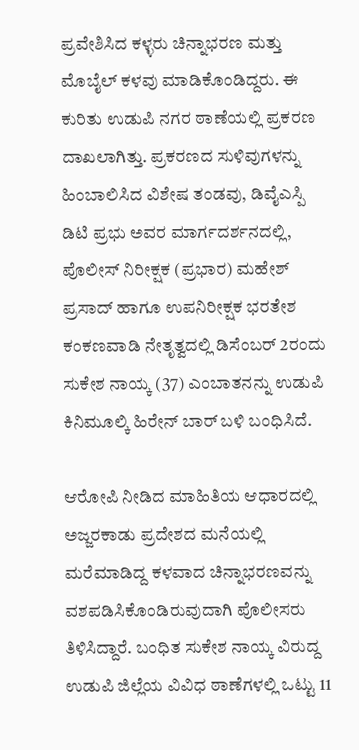ಪ್ರವೇಶಿಸಿದ ಕಳ್ಳರು ಚಿನ್ನಾಭರಣ ಮತ್ತು ಮೊಬೈಲ್ ಕಳವು ಮಾಡಿಕೊಂಡಿದ್ದರು. ಈ ಕುರಿತು ಉಡುಪಿ ನಗರ ಠಾಣೆಯಲ್ಲಿ ಪ್ರಕರಣ ದಾಖಲಾಗಿತ್ತು. ಪ್ರಕರಣದ ಸುಳಿವುಗಳನ್ನು ಹಿಂಬಾಲಿಸಿದ ವಿಶೇಷ ತಂಡವು, ಡಿವೈಎಸ್ಪಿ ಡಿಟಿ ಪ್ರಭು ಅವರ ಮಾರ್ಗದರ್ಶನದಲ್ಲಿ, ಪೊಲೀಸ್ ನಿರೀಕ್ಷಕ (ಪ್ರಭಾರ) ಮಹೇಶ್ ಪ್ರಸಾದ್ ಹಾಗೂ ಉಪನಿರೀಕ್ಷಕ ಭರತೇಶ ಕಂಕಣವಾಡಿ ನೇತೃತ್ವದಲ್ಲಿ ಡಿಸೆಂಬರ್ 2ರಂದು ಸುಕೇಶ ನಾಯ್ಕ (37) ಎಂಬಾತನನ್ನು ಉಡುಪಿ ಕಿನಿಮೂಲ್ಕಿ ಹಿರೇನ್ ಬಾರ್ ಬಳಿ ಬಂಧಿಸಿದೆ.

ಆರೋಪಿ ನೀಡಿದ ಮಾಹಿತಿಯ ಆಧಾರದಲ್ಲಿ ಅಜ್ಜರಕಾಡು ಪ್ರದೇಶದ ಮನೆಯಲ್ಲಿ ಮರೆಮಾಡಿದ್ದ ಕಳವಾದ ಚಿನ್ನಾಭರಣವನ್ನು ವಶಪಡಿಸಿಕೊಂಡಿರುವುದಾಗಿ ಪೊಲೀಸರು ತಿಳಿಸಿದ್ದಾರೆ. ಬಂಧಿತ ಸುಕೇಶ ನಾಯ್ಕ ವಿರುದ್ದ ಉಡುಪಿ ಜಿಲ್ಲೆಯ ವಿವಿಧ ಠಾಣೆಗಳಲ್ಲಿ ಒಟ್ಟು 11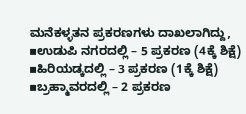ಮನೆಕಳ್ಳತನ ಪ್ರಕರಣಗಳು ದಾಖಲಾಗಿದ್ದು, ▪ಉಡುಪಿ ನಗರದಲ್ಲಿ – 5 ಪ್ರಕರಣ (4ಕ್ಕೆ ಶಿಕ್ಷೆ) ▪ಹಿರಿಯಡ್ಕದಲ್ಲಿ – 3 ಪ್ರಕರಣ (1ಕ್ಕೆ ಶಿಕ್ಷೆ) ▪ಬ್ರಹ್ಮಾವರದಲ್ಲಿ – 2 ಪ್ರಕರಣ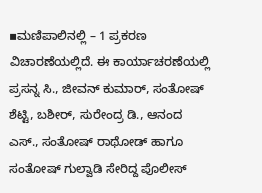▪ಮಣಿಪಾಲಿನಲ್ಲಿ – 1 ಪ್ರಕರಣ ವಿಚಾರಣೆಯಲ್ಲಿದೆ. ಈ ಕಾರ್ಯಾಚರಣೆಯಲ್ಲಿ ಪ್ರಸನ್ನ ಸಿ., ಜೀವನ್ ಕುಮಾರ್, ಸಂತೋಷ್ ಶೆಟ್ಟಿ, ಬಶೀರ್, ಸುರೇಂದ್ರ ಡಿ., ಆನಂದ ಎಸ್., ಸಂತೋಷ್ ರಾಥೋಡ್ ಹಾಗೂ ಸಂತೋಷ್ ಗುಲ್ವಾಡಿ ಸೇರಿದ್ದ ಪೊಲೀಸ್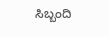ಸಿಬ್ಬಂದಿ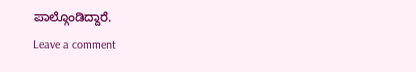ಪಾಲ್ಗೊಂಡಿದ್ದಾರೆ.
Leave a comment